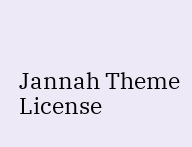Jannah Theme License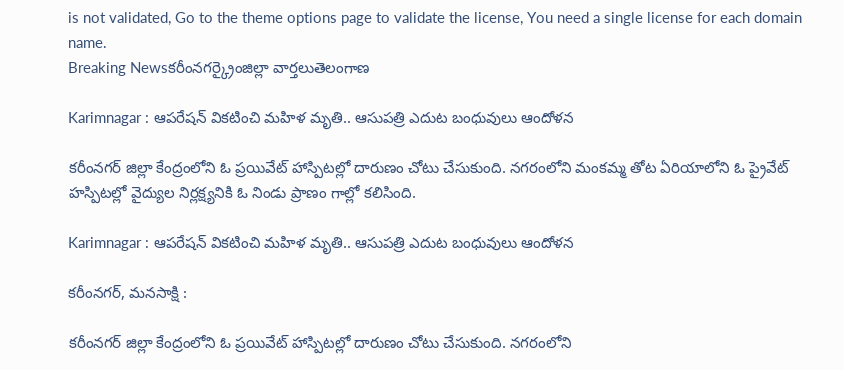is not validated, Go to the theme options page to validate the license, You need a single license for each domain name.
Breaking Newsకరీంనగర్క్రైంజిల్లా వార్తలుతెలంగాణ

Karimnagar : ఆపరేషన్ వికటించి మహిళ మృతి.. ఆసుపత్రి ఎదుట బంధువులు ఆందోళన

కరీంనగర్ జిల్లా కేంద్రంలోని ఓ ప్రయివేట్ హాస్పిటల్లో దారుణం చోటు చేసుకుంది. నగరంలోని మంకమ్మ తోట ఏరియాలోని ఓ ప్రైవేట్ హస్పిటల్లో వైద్యుల నిర్లక్ష్యనికి ఓ నిండు ప్రాణం గాల్లో కలిసింది.

Karimnagar : ఆపరేషన్ వికటించి మహిళ మృతి.. ఆసుపత్రి ఎదుట బంధువులు ఆందోళన

కరీంనగర్, మనసాక్షి :

కరీంనగర్ జిల్లా కేంద్రంలోని ఓ ప్రయివేట్ హాస్పిటల్లో దారుణం చోటు చేసుకుంది. నగరంలోని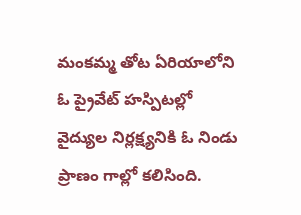మంకమ్మ తోట ఏరియాలోని ఓ ప్రైవేట్ హస్పిటల్లో వైద్యుల నిర్లక్ష్యనికి ఓ నిండు ప్రాణం గాల్లో కలిసింది.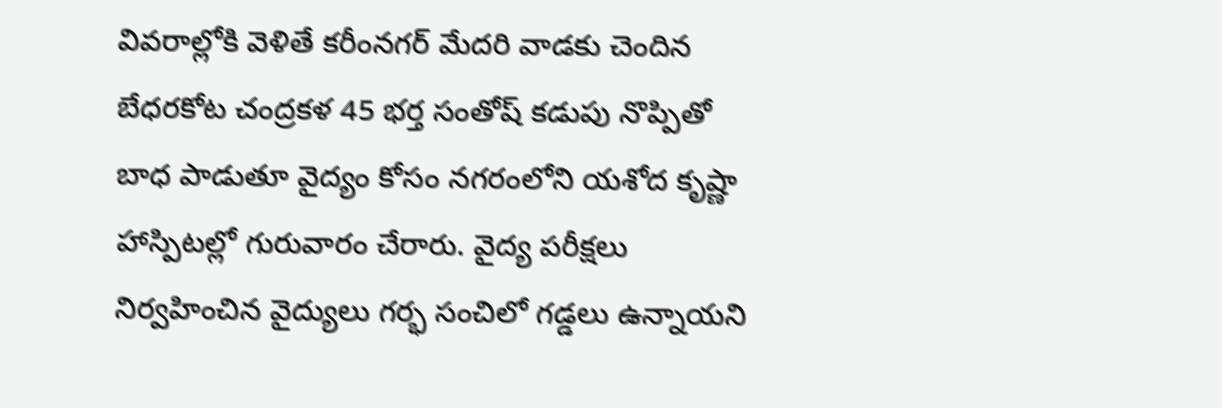వివరాల్లోకి వెళితే కరీంనగర్ మేదరి వాడకు చెందిన బేధరకోట చంద్రకళ 45 భర్త సంతోష్ కడుపు నొప్పితో బాధ పాడుతూ వైద్యం కోసం నగరంలోని యశోద కృష్ణా హాస్పిటల్లో గురువారం చేరారు. వైద్య పరీక్షలు నిర్వహించిన వైద్యులు గర్భ సంచిలో గడ్డలు ఉన్నాయని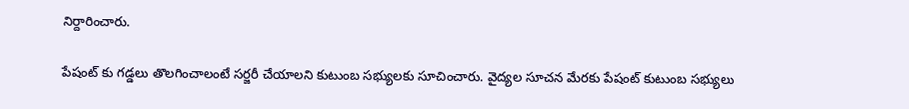నిర్దారించారు.

పేషంట్ కు గడ్డలు తొలగించాలంటే సర్జరీ చేయాలని కుటుంబ సభ్యులకు సూచించారు. వైద్యల సూచన మేరకు పేషంట్ కుటుంబ సభ్యులు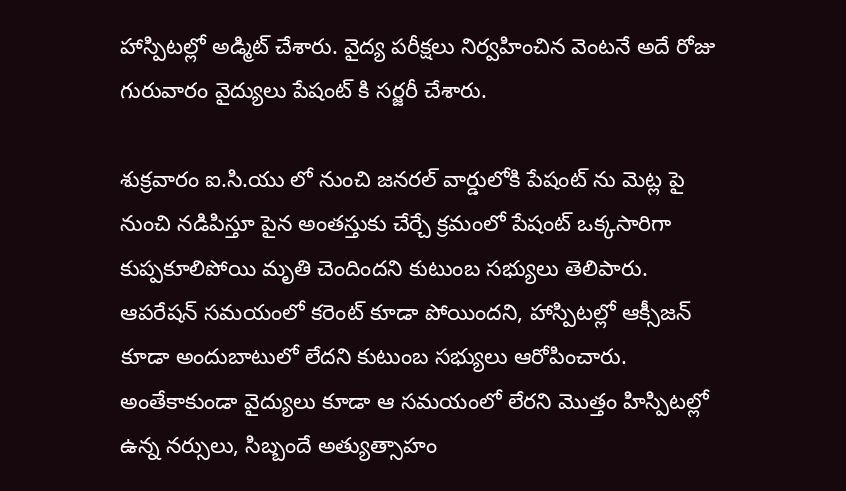హాస్పిటల్లో అడ్మిట్ చేశారు. వైద్య పరీక్షలు నిర్వహించిన వెంటనే అదే రోజు గురువారం వైద్యులు పేషంట్ కి సర్జరీ చేశారు.

శుక్రవారం ఐ.సి.యు లో నుంచి జనరల్ వార్డులోకి పేషంట్ ను మెట్ల పై నుంచి నడిపిస్తూ పైన అంతస్తుకు చేర్చే క్రమంలో పేషంట్ ఒక్కసారిగా కుప్పకూలిపోయి మృతి చెందిందని కుటుంబ సభ్యులు తెలిపారు. ఆపరేషన్ సమయంలో కరెంట్ కూడా పోయిందని, హాస్పిటల్లో ఆక్సీజన్ కూడా అందుబాటులో లేదని కుటుంబ సభ్యులు ఆరోపించారు. అంతేకాకుండా వైద్యులు కూడా ఆ సమయంలో లేరని మొత్తం హిస్పిటల్లో ఉన్న నర్సులు, సిబ్బందే అత్యుత్సాహం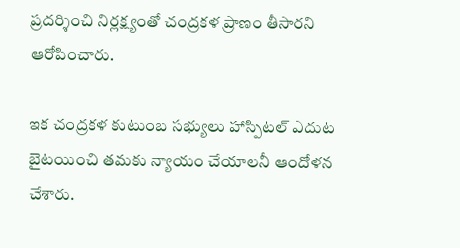ప్రదర్శించి నిర్లక్ష్యంతో చంద్రకళ ప్రాణం తీసారని ఆరోపించారు.

ఇక చంద్రకళ కుటుంబ సభ్యులు హాస్పిటల్ ఎదుట బైటయించి తమకు న్యాయం చేయాలనీ ఆందోళన చేశారు.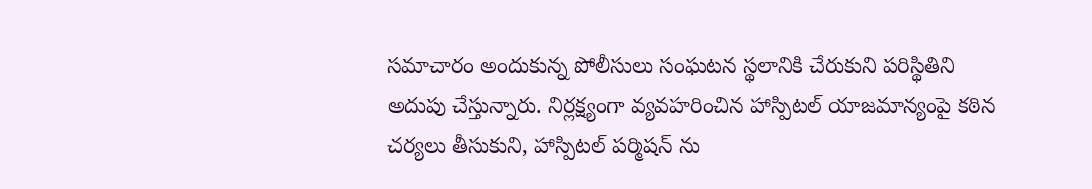సమాచారం అందుకున్న పోలీసులు సంఘటన స్థలానికి చేరుకుని పరిస్థితిని అదుపు చేస్తున్నారు. నిర్లక్ష్యంగా వ్యవహరించిన హాస్పిటల్ యాజమాన్యంపై కఠిన చర్యలు తీసుకుని, హాస్పిటల్ పర్మిషన్ ను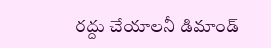రద్దు చేయాలనీ డిమాండ్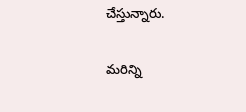చేస్తున్నారు.

మరిన్ని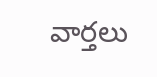వార్తలు